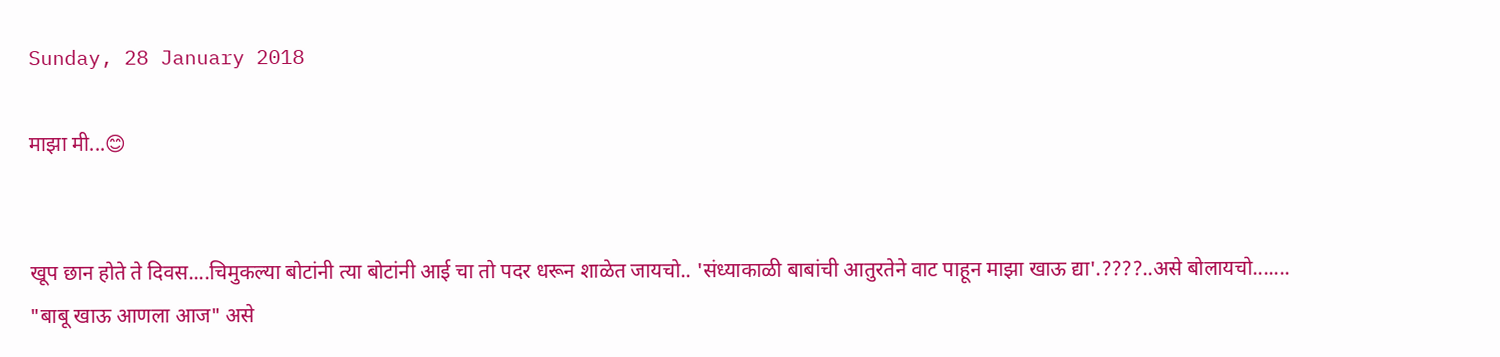Sunday, 28 January 2018

माझा मी...😊


खूप छान होते ते दिवस....चिमुकल्या बोटांनी त्या बोटांनी आई चा तो पदर धरून शाळेत जायचो.. 'संध्याकाळी बाबांची आतुरतेने वाट पाहून माझा खाऊ द्या'.????..असे बोलायचो.......
"बाबू खाऊ आणला आज" असे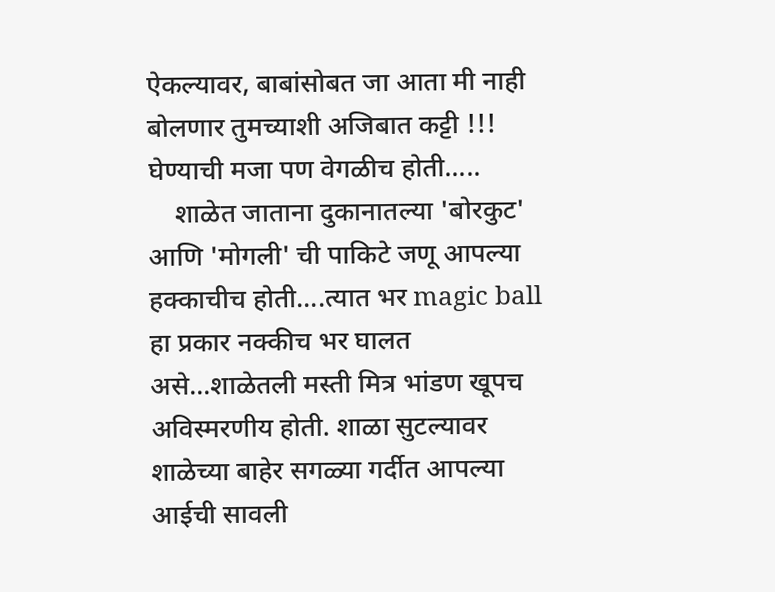ऐकल्यावर, बाबांसोबत जा आता मी नाही बोलणार तुमच्याशी अजिबात कट्टी !!! घेण्याची मजा पण वेगळीच होती.....
    शाळेत जाताना दुकानातल्या 'बोरकुट' आणि 'मोगली' ची पाकिटे जणू आपल्या हक्काचीच होती....त्यात भर magic ball हा प्रकार नक्कीच भर घालत असे...शाळेतली मस्ती मित्र भांडण खूपच अविस्मरणीय होती. शाळा सुटल्यावर शाळेच्या बाहेर सगळ्या गर्दीत आपल्या आईची सावली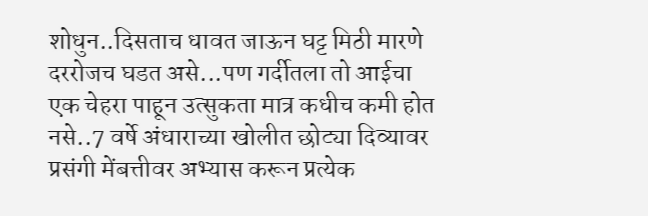शोधुन..दिसताच धावत जाऊन घट्ट मिठी मारणे दररोजच घडत असे...पण गर्दीतला तो आईचा  एक चेहरा पाहून उत्सुकता मात्र कधीच कमी होत नसे..7 वर्षे अंधाराच्या खोलीत छोट्या दिव्यावर प्रसंगी मेंबत्तीवर अभ्यास करून प्रत्येक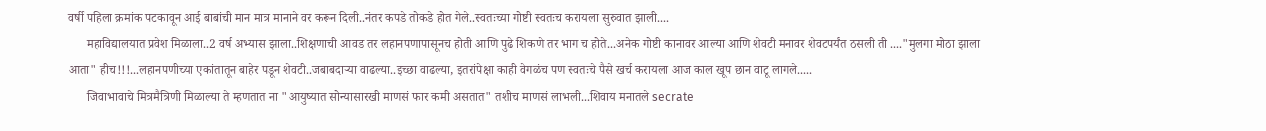वर्षी पहिला क्रमांक पटकावून आई बाबांची मान मात्र मानाने वर करून दिली..नंतर कपडे तोकडे होत गेले..स्वतःच्या गोष्टी स्वतःच करायला सुरुवात झाली....
      महाविद्यालयात प्रवेश मिळाला..2 वर्ष अभ्यास झाला..शिक्षणाची आवड तर लहानपणापासूनच होती आणि पुढे शिकणे तर भाग च होते...अनेक गोष्टी कानावर आल्या आणि शेवटी मनावर शेवटपर्यंत ठसली ती ...."मुलगा मोठा झाला आता" हीच!!!...लहानपणीच्या एकांतातून बाहेर पडून शेवटी..जबाबदाऱ्या वाढल्या..इच्छा वाढल्या, इतरांपेक्षा काही वेगळंच पण स्वतःचे पैसे खर्च करायला आज काल खूप छान वाटू लागले.....
      जिवाभावाचे मित्रमैत्रिणी मिळाल्या ते म्हणतात ना "आयुष्यात सोन्यासारखी माणसं फार कमी असतात" तशीच माणसं लाभली...शिवाय मनातले secrate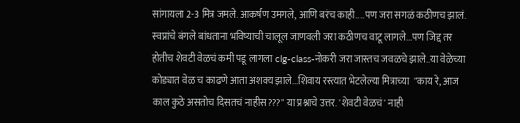सांगायला 2-3 मित्र जमले. आकर्षण उमगले, आणि बरंच काही....पण जरा सगळं कठीणच झालं. स्वप्नांचे बंगले बांधताना भविष्याची चालूल जाणवली जरा कठीणच वाटू लागले...पण जिद्द तर होतीच शेवटी वेळचं कमी पडू लागला clg-class-नोकरी जरा जास्तच जवळचे झाले..या वेळेच्या कोड्यात वेळ च काढणे आता अशक्य झाले...शिवाय रस्त्यात भेटलेल्या मित्राच्या  "काय रे, आज काल कुठे असतोच दिसतचं नाहीस???" या प्रश्नाचे उत्तर. 'शेवटी वेळचं' नाही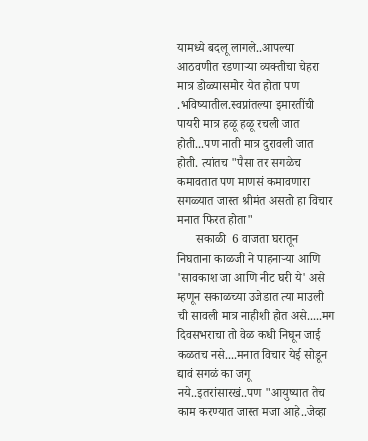यामध्ये बदलू लागले..आपल्या आठवणीत रडणाऱ्या व्यक्तीचा चेहरा मात्र डोळ्यासमोर येत होता पण .भविष्यातील.स्वप्नांतल्या इमारतींची पायरी मात्र हळू हळू रचली जात होती...पण नाती मात्र दुरावली जात होती. त्यांतच "पैसा तर सगळेच कमावतात पण माणसं कमावणारा सगळ्यात जास्त श्रीमंत असतो हा विचार मनात फिरत होता"
      सकाळी  6 वाजता घरातून निघताना काळजी ने पाहनाऱ्या आणि 'सावकाश जा आणि नीट घरी ये' असे म्हणून सकाळच्या उजेडात त्या माउली ची सावली मात्र नाहीशी होत असे.....मग दिवसभराचा तो वेळ कधी निघून जाई कळतच नसे....मनात विचार येई सोडून द्यावं सगळं का जगू नये..इतरांसारखं..पण "आयुष्यात तेच काम करण्यात जास्त मजा आहे..जेव्हा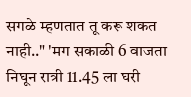सगळे म्हणतात तू करू शकत नाही.." 'मग सकाळी 6 वाजता निघून रात्री 11.45 ला घरी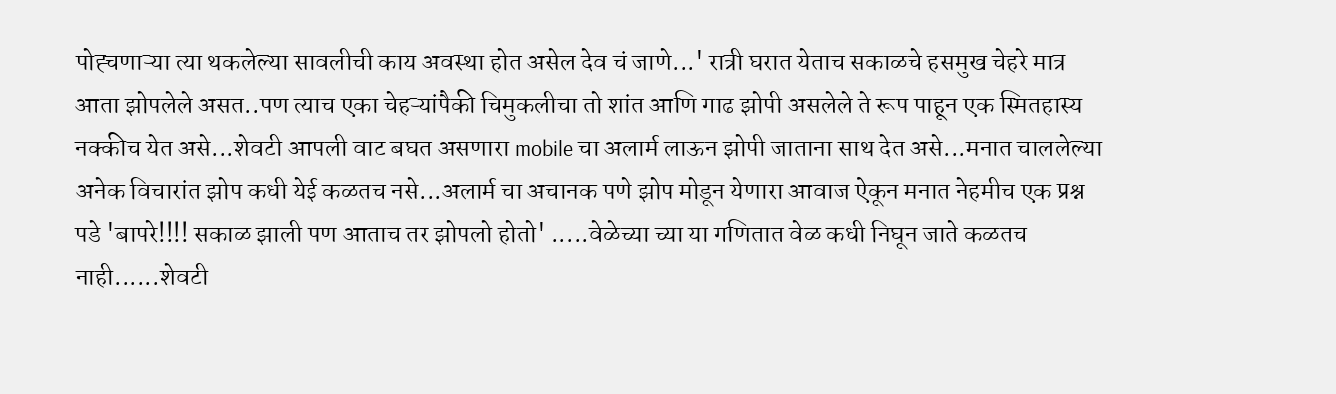पोह्चणाऱ्या त्या थकलेल्या सावलीची काय अवस्था होत असेल देव चं जाणे...' रात्री घरात येताच सकाळचे हसमुख चेहरे मात्र आता झोपलेले असत..पण त्याच एका चेहऱ्यांपैकी चिमुकलीचा तो शांत आणि गाढ झोपी असलेले ते रूप पाहून एक स्मितहास्य नक्कीच येत असे...शेवटी आपली वाट बघत असणारा mobile चा अलार्म लाऊन झोपी जाताना साथ देत असे...मनात चाललेल्या अनेक विचारांत झोप कधी येई कळतच नसे...अलार्म चा अचानक पणे झोप मोडून येणारा आवाज ऐकून मनात नेहमीच एक प्रश्न पडे 'बापरे!!!! सकाळ झाली पण आताच तर झोपलो होतो' .....वेळेच्या च्या या गणितात वेळ कधी निघून जाते कळतच नाही......शेवटी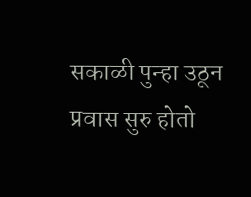सकाळी पुन्हा उठून प्रवास सुरु होतो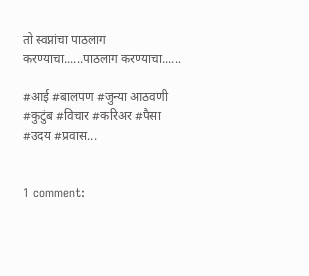तो स्वप्नांचा पाठलाग करण्याचा......पाठलाग करण्याचा......

#आई #बालपण #जुन्या आठवणी #कुटुंब #विचार #करिअर #पैसा #उदय #प्रवास...


1 comment: